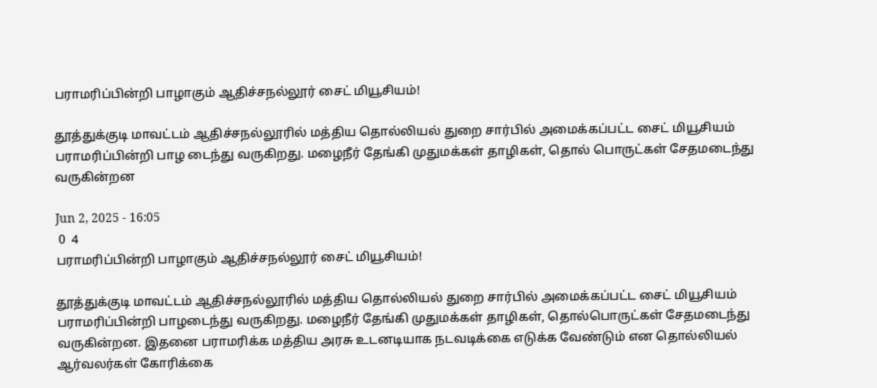பராமரிப்பின்றி பாழாகும் ஆதிச்சநல்லூர் சைட் மியூசியம்!

தூத்துக்குடி மாவட்டம் ஆதிச்சநல்லூரில் மத்திய தொல்லியல் துறை சார்பில் அமைக்கப்பட்ட சைட் மியூசியம் பராமரிப்பின்றி பாழ டைந்து வருகிறது. மழைநீர் தேங்கி முதுமக்கள் தாழிகள், தொல் பொருட்கள் சேதமடைந்து வருகின்றன

Jun 2, 2025 - 16:05
 0  4
பராமரிப்பின்றி பாழாகும் ஆதிச்சநல்லூர் சைட் மியூசியம்!

தூத்துக்குடி மாவட்டம் ஆதிச்சநல்லூரில் மத்திய தொல்லியல் துறை சார்பில் அமைக்கப்பட்ட சைட் மியூசியம் பராமரிப்பின்றி பாழடைந்து வருகிறது. மழைநீர் தேங்கி முதுமக்கள் தாழிகள், தொல்பொருட்கள் சேதமடைந்து வருகின்றன. இதனை பராமரிக்க மத்திய அரசு உடனடியாக நடவடிக்கை எடுக்க வேண்டும் என தொல்லியல் ஆர்வலர்கள் கோரிக்கை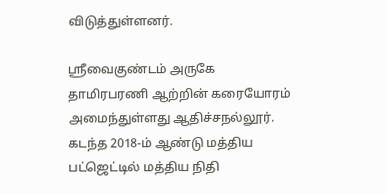விடுத்துள்ளனர்.

ஸ்ரீவைகுண்டம் அருகே தாமிரபரணி ஆற்றின் கரையோரம் அமைந்துள்ளது ஆதிச்சநல்லூர். கடந்த 2018-ம் ஆண்டு மத்திய பட்ஜெட்டில் மத்திய நிதி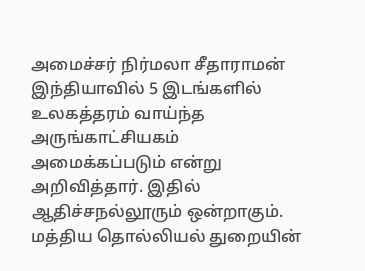அமைச்சர் நிர்மலா சீதாராமன் இந்தியாவில் 5 இடங்களில் உலகத்தரம் வாய்ந்த அருங்காட்சியகம் அமைக்கப்படும் என்று அறிவித்தார். இதில் ஆதிச்சநல்லூரும் ஒன்றாகும். மத்திய தொல்லியல் துறையின்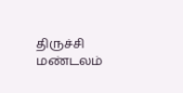திருச்சி மண்டலம்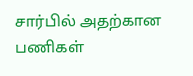சார்பில் அதற்கான பணிகள்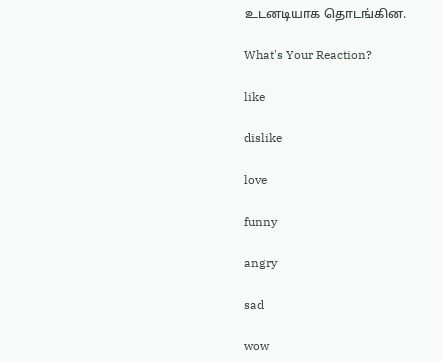உடனடியாக தொடங்கின.

What's Your Reaction?

like

dislike

love

funny

angry

sad

wow